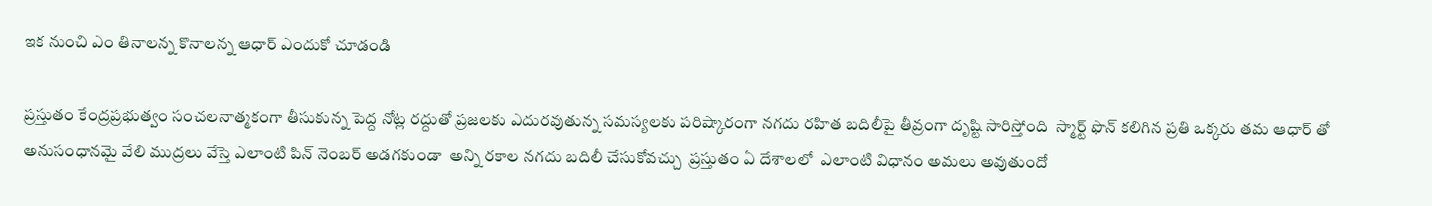ఇక నుంచి ఎం తినాలన్న కొనాలన్న ఆధార్ ఎందుకో చూడండి

ప్రస్తుతం కేంద్రప్రభుత్వం సంచలనాత్మకంగా తీసుకున్న పెద్ద నోట్ల రద్దుతో ప్రజలకు ఎదురవుతున్న సమస్యలకు పరిష్కారంగా నగదు రహిత బదిలీపై తీవ్రంగా దృష్టి సారిస్తోంది  స్మార్ట్ ఫొన్ కలిగిన ప్రతి ఒక్కరు తమ ఆధార్ తో అనుసంధానమై వేలి ముద్రలు వేస్తె ఎలాంటి పిన్ నెంబర్ అడగకుండా  అన్ని రకాల నగదు బదిలీ చేసుకోవచ్చు  ప్రస్తుతం ఏ దేశాలలో  ఎలాంటి విధానం అమలు అవుతుందో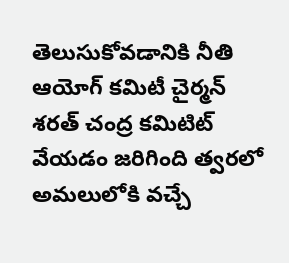తెలుసుకోవడానికి నీతి ఆయోగ్ కమిటీ చైర్మన్ శరత్ చంద్ర కమిటిట్ వేయడం జరిగింది త్వరలో అమలులోకి వచ్చే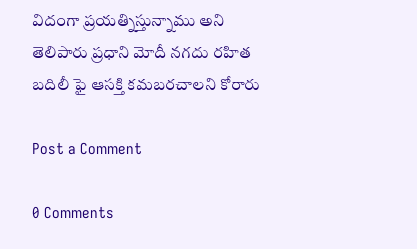విదంగా ప్రయత్నిస్తున్నాము అని తెలిపారు ప్రధాని మోదీ నగదు రహిత బదిలీ ఫై ఆసక్తి కమబరచాలని కోరారు

Post a Comment

0 Comments